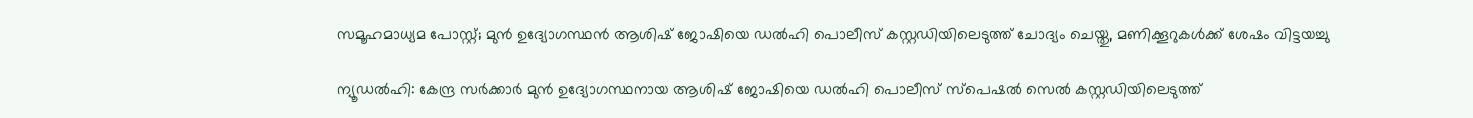സമൂഹമാധ്യമ പോസ്റ്റ്; മുൻ ഉദ്യോഗസ്ഥൻ ആശിഷ് ജോഷിയെ ഡൽഹി പൊലീസ് കസ്റ്റഡിയിലെടുത്ത് ചോദ്യം ചെയ്തു, മണിക്കൂറുകൾക്ക് ശേഷം വിട്ടയച്ചു

ന്യൂഡൽഹി: കേന്ദ്ര സർക്കാർ മുൻ ഉദ്യോഗസ്ഥനായ ആശിഷ് ജോഷിയെ ഡൽഹി പൊലീസ് സ്പെഷൽ സെൽ കസ്റ്റഡിയിലെടുത്ത്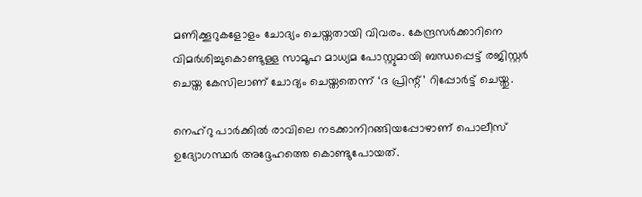മണിക്കൂറുകളോളം ചോദ്യം ചെയ്തതായി വിവരം. കേന്ദ്രസർക്കാറിനെ വിമർശിച്ചുകൊണ്ടുള്ള സാമൂഹ മാധ്യമ പോസ്റ്റുമായി ബന്ധപ്പെട്ട് രജിസ്റ്റർ ചെയ്ത കേസിലാണ് ചോദ്യം ചെയ്തതെന്ന് ‘ദ പ്രിന്റ്’ റിപ്പോർട്ട് ചെയ്തു.

നെഹ്റു പാർക്കിൽ രാവിലെ നടക്കാനിറങ്ങിയപ്പോഴാണ് പൊലീസ് ഉദ്യോഗസ്ഥർ അദ്ദേഹത്തെ കൊണ്ടുപോയത്.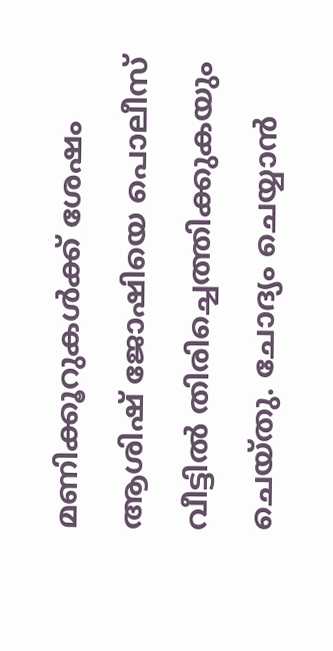മണിക്കൂറുകൾക്ക് ശേഷം ആശിഷ് ജോഷിയെ പൊലീസ് വീട്ടിൽ തിരിച്ചെത്തിക്കുകയും ചെയ്തു. ചോദ്യം ചെയ്യാൻ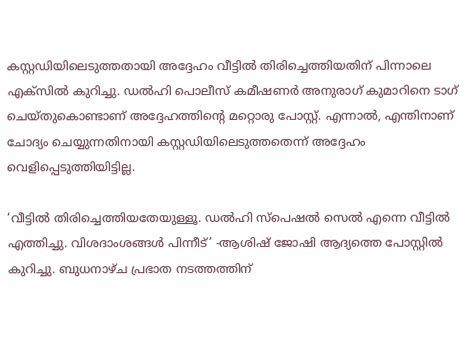കസ്റ്റഡിയിലെടുത്തതായി അദ്ദേഹം വീട്ടിൽ തിരിച്ചെത്തിയതിന് പിന്നാലെ എക്സിൽ കുറിച്ചു. ഡൽഹി പൊലീസ് കമീഷണർ അനുരാഗ് കുമാറിനെ ടാഗ് ചെയ്തുകൊണ്ടാണ് അദ്ദേഹത്തിന്റെ മറ്റൊരു പോസ്റ്റ്. എന്നാൽ, എന്തിനാണ് ചോദ്യം ചെയ്യുന്നതിനായി കസ്റ്റഡിയിലെടുത്തതെന്ന് അദ്ദേഹം വെളിപ്പെടുത്തിയിട്ടില്ല.

‘വീട്ടിൽ തിരിച്ചെത്തിയതേയുള്ളൂ. ഡൽഹി സ്പെഷൽ സെൽ എന്നെ വീട്ടിൽ എത്തിച്ചു. വിശദാംശങ്ങൾ പിന്നീട്’ -ആശിഷ് ജോഷി ആദ്യത്തെ പോസ്റ്റിൽ കുറിച്ചു. ബുധനാഴ്ച പ്രഭാത നടത്തത്തിന്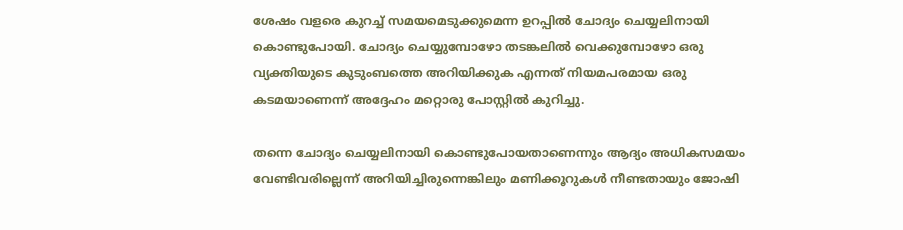ശേഷം വളരെ കുറച്ച് സമയമെടുക്കുമെന്ന ഉറപ്പിൽ ചോദ്യം ചെയ്യലിനായി കൊണ്ടുപോയി. ചോദ്യം ചെയ്യുമ്പോഴോ തടങ്കലിൽ വെക്കുമ്പോഴോ ഒരു വ്യക്തിയുടെ കുടുംബത്തെ അറിയിക്കുക എന്നത് നിയമപരമായ ഒരു കടമയാണെന്ന് അദ്ദേഹം മറ്റൊരു പോസ്റ്റിൽ കുറിച്ചു.

തന്നെ ചോദ്യം ചെയ്യലിനായി കൊണ്ടുപോയതാണെന്നും ആദ്യം അധികസമയം വേണ്ടിവരില്ലെന്ന് അറിയിച്ചിരുന്നെങ്കിലും മണിക്കൂറുകൾ നീണ്ടതായും ജോഷി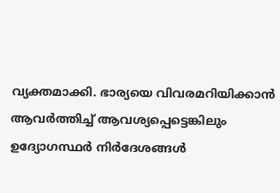വ്യക്തമാക്കി. ഭാര്യയെ വിവരമറിയിക്കാൻ ആവർത്തിച്ച് ആവശ്യപ്പെട്ടെങ്കിലും ഉദ്യോഗസ്ഥർ നിർദേശങ്ങൾ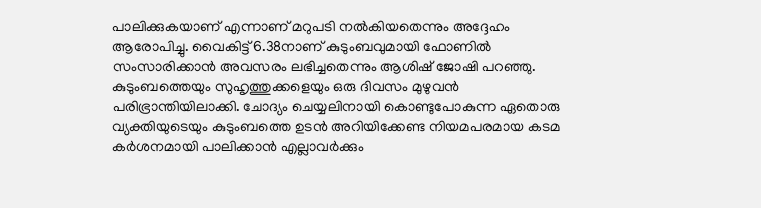പാലിക്കുകയാണ് എന്നാണ് മറുപടി നൽകിയതെന്നും അദ്ദേഹം ആരോപിച്ചു. വൈകിട്ട് 6.38നാണ് കുടുംബവുമായി ഫോണിൽ സംസാരിക്കാൻ അവസരം ലഭിച്ചതെന്നും ആശിഷ് ജോഷി പറഞ്ഞു. കുടുംബത്തെയും സുഹൃത്തുക്കളെയും ഒരു ദിവസം മുഴുവൻ പരിഭ്രാന്തിയിലാക്കി. ചോദ്യം ചെയ്യലിനായി കൊണ്ടുപോകുന്ന ഏതൊരു വ്യക്തിയുടെയും കുടുംബത്തെ ഉടൻ അറിയിക്കേണ്ട നിയമപരമായ കടമ കർശനമായി പാലിക്കാൻ എല്ലാവർക്കും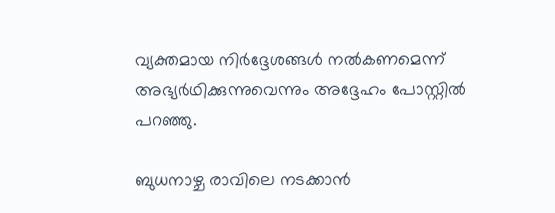വ്യക്തമായ നിർദ്ദേശങ്ങൾ നൽകണമെന്ന് അഭ്യർഥിക്കുന്നുവെന്നും അദ്ദേഹം പോസ്റ്റിൽ പറഞ്ഞു.

ബുധനാഴ്ച രാവിലെ നടക്കാൻ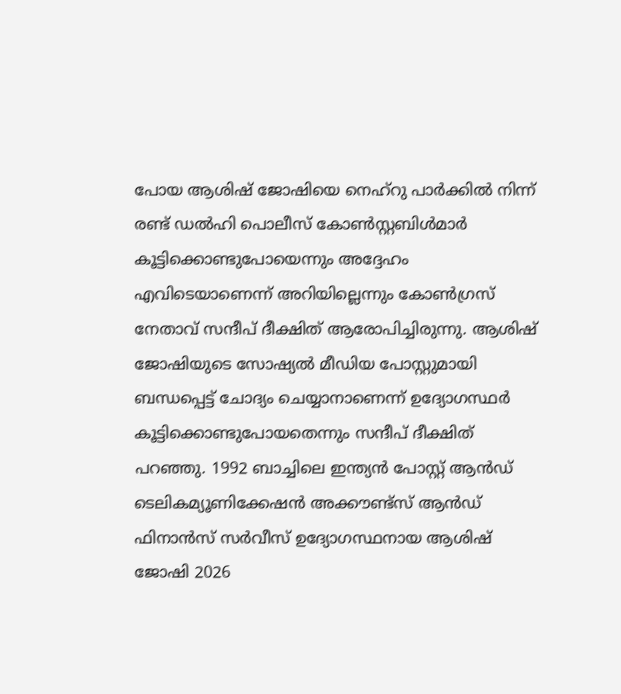പോയ ആശിഷ് ജോഷിയെ നെഹ്‌റു പാർക്കിൽ നിന്ന് രണ്ട് ഡൽഹി പൊലീസ് കോൺസ്റ്റബിൾമാർ കൂട്ടിക്കൊണ്ടുപോയെന്നും അദ്ദേഹം എവിടെയാണെന്ന് അറിയില്ലെന്നും കോൺഗ്രസ് നേതാവ് സന്ദീപ് ദീക്ഷിത് ആരോപിച്ചിരുന്നു. ആശിഷ് ജോഷിയുടെ സോഷ്യൽ മീഡിയ പോസ്റ്റുമായി ബന്ധപ്പെട്ട് ചോദ്യം ചെയ്യാനാണെന്ന് ഉദ്യോഗസ്ഥർ കൂട്ടിക്കൊണ്ടുപോയതെന്നും സന്ദീപ് ദീക്ഷിത് പറഞ്ഞു. 1992 ബാച്ചിലെ ഇന്ത്യൻ പോസ്റ്റ് ആൻഡ് ടെലികമ്യൂണിക്കേഷൻ അക്കൗണ്ട്സ് ആൻഡ് ഫിനാൻസ് സർവീസ് ഉദ്യോഗസ്ഥനായ ആശിഷ് ജോഷി 2026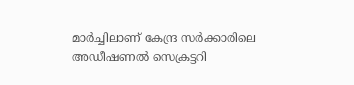മാർച്ചിലാണ് കേന്ദ്ര സർക്കാരിലെ അഡീഷണൽ സെക്രട്ടറി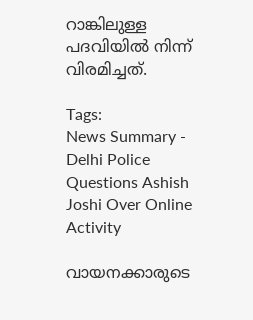റാങ്കിലുള്ള പദവിയിൽ നിന്ന് വിരമിച്ചത്.

Tags:
News Summary - Delhi Police Questions Ashish Joshi Over Online Activity

വായനക്കാരുടെ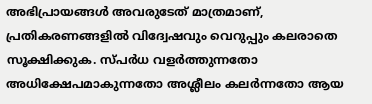അഭിപ്രായങ്ങള്‍ അവരുടേത് മാത്രമാണ്, പ്രതികരണങ്ങളിൽ വിദ്വേഷവും വെറുപ്പും കലരാതെ സൂക്ഷിക്കുക. സ്പർധ വളർത്തുന്നതോ അധിക്ഷേപമാകുന്നതോ അശ്ലീലം കലർന്നതോ ആയ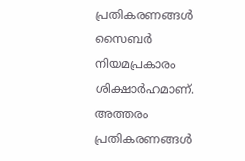പ്രതികരണങ്ങൾ സൈബർ നിയമപ്രകാരം ശിക്ഷാർഹമാണ്. അത്തരം പ്രതികരണങ്ങൾ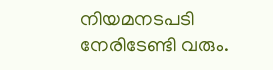നിയമനടപടി നേരിടേണ്ടി വരും.